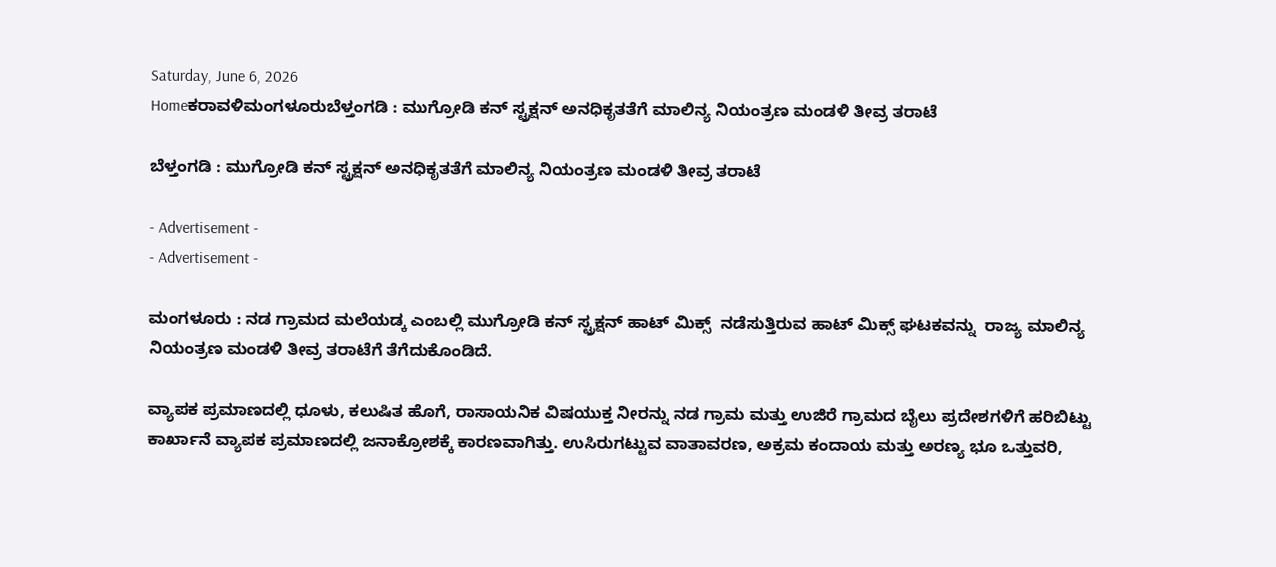Saturday, June 6, 2026
Homeಕರಾವಳಿಮಂಗಳೂರುಬೆಳ್ತಂಗಡಿ : ಮುಗ್ರೋಡಿ ಕನ್ ಸ್ಟ್ರಕ್ಷನ್ ಅನಧಿಕೃತತೆಗೆ ಮಾಲಿನ್ಯ ನಿಯಂತ್ರಣ ಮಂಡಳಿ ತೀವ್ರ ತರಾಟೆ

ಬೆಳ್ತಂಗಡಿ : ಮುಗ್ರೋಡಿ ಕನ್ ಸ್ಟ್ರಕ್ಷನ್ ಅನಧಿಕೃತತೆಗೆ ಮಾಲಿನ್ಯ ನಿಯಂತ್ರಣ ಮಂಡಳಿ ತೀವ್ರ ತರಾಟೆ

- Advertisement -
- Advertisement -

ಮಂಗಳೂರು : ನಡ ಗ್ರಾಮದ ಮಲೆಯಡ್ಕ ಎಂಬಲ್ಲಿ ಮುಗ್ರೋಡಿ ಕನ್ ಸ್ಟ್ರಕ್ಷನ್ ಹಾಟ್ ಮಿಕ್ಸ್  ನಡೆಸುತ್ತಿರುವ ಹಾಟ್ ಮಿಕ್ಸ್ ಘಟಕವನ್ನು  ರಾಜ್ಯ ಮಾಲಿನ್ಯ ನಿಯಂತ್ರಣ ಮಂಡಳಿ ತೀವ್ರ ತರಾಟೆಗೆ ತೆಗೆದುಕೊಂಡಿದೆ.

ವ್ಯಾಪಕ ಪ್ರಮಾಣದಲ್ಲಿ ಧೂಳು, ಕಲುಷಿತ ಹೊಗೆ, ರಾಸಾಯನಿಕ ವಿಷಯುಕ್ತ ನೀರನ್ನು ನಡ ಗ್ರಾಮ ಮತ್ತು ಉಜಿರೆ ಗ್ರಾಮದ ಬೈಲು ಪ್ರದೇಶಗಳಿಗೆ ಹರಿಬಿಟ್ಟು ಕಾರ್ಖಾನೆ ವ್ಯಾಪಕ ಪ್ರಮಾಣದಲ್ಲಿ ಜನಾಕ್ರೋಶಕ್ಕೆ ಕಾರಣವಾಗಿತ್ತು. ಉಸಿರುಗಟ್ಟುವ ವಾತಾವರಣ, ಅಕ್ರಮ ಕಂದಾಯ ಮತ್ತು ಅರಣ್ಯ ಭೂ ಒತ್ತುವರಿ,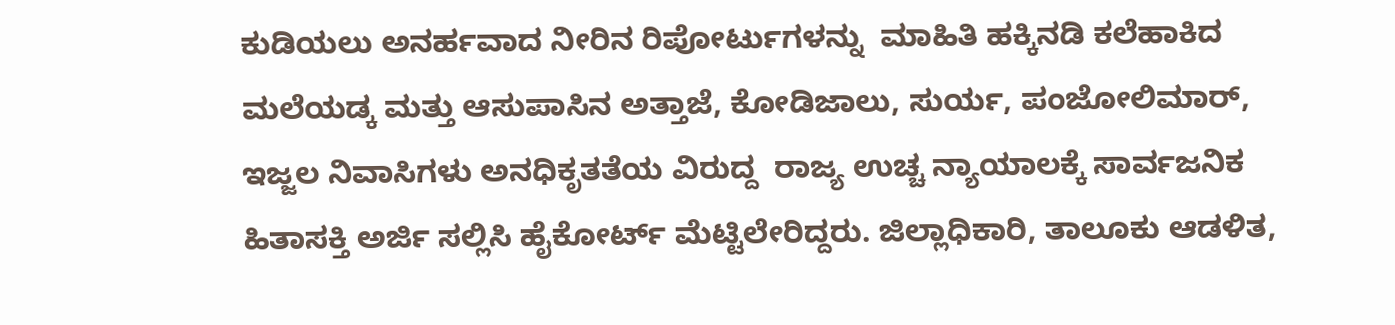ಕುಡಿಯಲು ಅನರ್ಹವಾದ ನೀರಿನ ರಿಪೋರ್ಟುಗಳನ್ನು  ಮಾಹಿತಿ ಹಕ್ಕಿನಡಿ ಕಲೆಹಾಕಿದ ಮಲೆಯಡ್ಕ ಮತ್ತು ಆಸುಪಾಸಿನ ಅತ್ತಾಜೆ, ಕೋಡಿಜಾಲು, ಸುರ್ಯ, ಪಂಜೋಲಿಮಾರ್, ಇಜ್ಜಲ ನಿವಾಸಿಗಳು ಅನಧಿಕೃತತೆಯ ವಿರುದ್ದ  ರಾಜ್ಯ ಉಚ್ಚ ನ್ಯಾಯಾಲಕ್ಕೆ ಸಾರ್ವಜನಿಕ ಹಿತಾಸಕ್ತಿ ಅರ್ಜಿ ಸಲ್ಲಿಸಿ ಹೈಕೋರ್ಟ್ ಮೆಟ್ಟಿಲೇರಿದ್ದರು. ಜಿಲ್ಲಾಧಿಕಾರಿ, ತಾಲೂಕು ಆಡಳಿತ,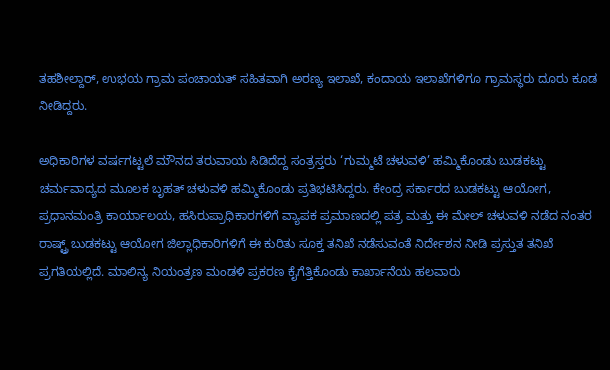ತಹಶೀಲ್ದಾರ್, ಉಭಯ ಗ್ರಾಮ ಪಂಚಾಯತ್ ಸಹಿತವಾಗಿ ಅರಣ್ಯ ಇಲಾಖೆ, ಕಂದಾಯ ಇಲಾಖೆಗಳಿಗೂ ಗ್ರಾಮಸ್ಥರು ದೂರು ಕೂಡ ನೀಡಿದ್ದರು.

ಅಧಿಕಾರಿಗಳ ವರ್ಷಗಟ್ಟಲೆ ಮೌನದ ತರುವಾಯ ಸಿಡಿದೆದ್ದ ಸಂತ್ರಸ್ತರು ‘ಗುಮ್ಮಟೆ ಚಳುವಳಿ’ ಹಮ್ಮಿಕೊಂಡು ಬುಡಕಟ್ಟು ಚರ್ಮವಾದ್ಯದ ಮೂಲಕ ಬೃಹತ್ ಚಳುವಳಿ ಹಮ್ಮಿಕೊಂಡು ಪ್ರತಿಭಟಿಸಿದ್ದರು. ಕೇಂದ್ರ ಸರ್ಕಾರದ ಬುಡಕಟ್ಟು ಆಯೋಗ, ಪ್ರಧಾನಮಂತ್ರಿ ಕಾರ್ಯಾಲಯ, ಹಸಿರುಪ್ರಾಧಿಕಾರಗಳಿಗೆ ವ್ಯಾಪಕ ಪ್ರಮಾಣದಲ್ಲಿ ಪತ್ರ ಮತ್ತು ಈ ಮೇಲ್ ಚಳುವಳಿ ನಡೆದ ನಂತರ ರಾಷ್ಟ್ರ್ ಬುಡಕಟ್ಟು ಆಯೋಗ ಜಿಲ್ಲಾಧಿಕಾರಿಗಳಿಗೆ ಈ ಕುರಿತು ಸೂಕ್ತ ತನಿಖೆ ನಡೆಸುವಂತೆ ನಿರ್ದೇಶನ ನೀಡಿ ಪ್ರಸ್ತುತ ತನಿಖೆ ಪ್ರಗತಿಯಲ್ಲಿದೆ. ಮಾಲಿನ್ಯ ನಿಯಂತ್ರಣ ಮಂಡಳಿ ಪ್ರಕರಣ ಕೈಗೆತ್ತಿಕೊಂಡು ಕಾರ್ಖಾನೆಯ ಹಲವಾರು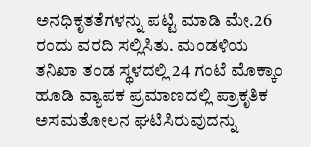ಅನಧಿಕೃತತೆಗಳನ್ನು ಪಟ್ಟಿ ಮಾಡಿ ಮೇ.26 ರಂದು ವರದಿ ಸಲ್ಲಿಸಿತು. ಮಂಡಳಿಯ ತನಿಖಾ ತಂಡ ಸ್ಥಳದಲ್ಲಿ 24 ಗಂಟೆ ಮೊಕ್ಕಾಂ ಹೂಡಿ ವ್ಯಾಪಕ ಪ್ರಮಾಣದಲ್ಲಿ ಪ್ರಾಕೃತಿಕ ಅಸಮತೋಲನ ಘಟಿಸಿರುವುದನ್ನು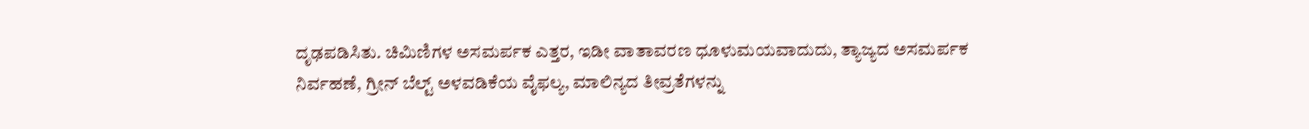ದೃಢಪಡಿಸಿತು. ಚಿಮಿಣಿಗಳ ಅಸಮರ್ಪಕ ಎತ್ತರ, ಇಡೀ ವಾತಾವರಣ ಧೂಳುಮಯವಾದುದು, ತ್ಯಾಜ್ಯದ ಅಸಮರ್ಪಕ ನಿರ್ವಹಣೆ, ಗ್ರೀನ್ ಬೆಲ್ಟ್ ಅಳವಡಿಕೆಯ ವೈಫಲ್ಯ, ಮಾಲಿನ್ಯದ ತೀವ್ರತೆಗಳನ್ನು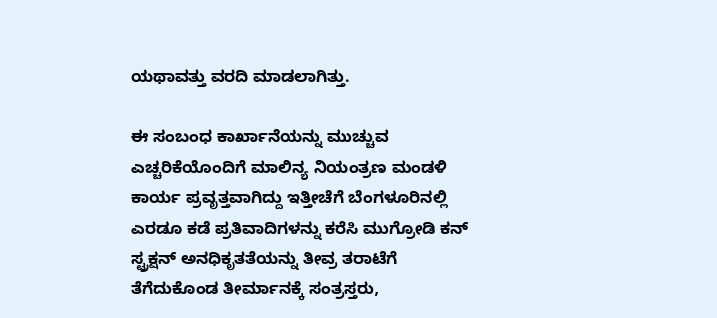ಯಥಾವತ್ತು ವರದಿ ಮಾಡಲಾಗಿತ್ತು.

ಈ ಸಂಬಂಧ ಕಾರ್ಖಾನೆಯನ್ನು ಮುಚ್ಚುವ ಎಚ್ಚರಿಕೆಯೊಂದಿಗೆ ಮಾಲಿನ್ಯ ನಿಯಂತ್ರಣ ಮಂಡಳಿ ಕಾರ್ಯ ಪ್ರವೃತ್ತವಾಗಿದ್ದು ಇತ್ತೀಚೆಗೆ ಬೆಂಗಳೂರಿನಲ್ಲಿ ಎರಡೂ ಕಡೆ ಪ್ರತಿವಾದಿಗಳನ್ನು ಕರೆಸಿ ಮುಗ್ರೋಡಿ ಕನ್ ಸ್ಟ್ರಕ್ಷನ್ ಅನಧಿಕೃತತೆಯನ್ನು ತೀವ್ರ ತರಾಟೆಗೆ ತೆಗೆದುಕೊಂಡ ತೀರ್ಮಾನಕ್ಕೆ ಸಂತ್ರಸ್ತರು,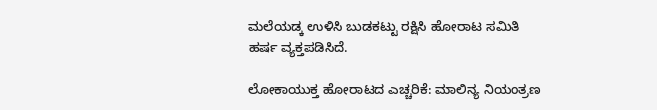ಮಲೆಯಡ್ಕ ಉಳಿಸಿ ಬುಡಕಟ್ಟು ರಕ್ಷಿಸಿ ಹೋರಾಟ ಸಮಿತಿ ಹರ್ಷ ವ್ಯಕ್ತಪಡಿಸಿದೆ.

ಲೋಕಾಯುಕ್ತ ಹೋರಾಟದ ಎಚ್ಚರಿಕೆ: ಮಾಲಿನ್ಯ ನಿಯಂತ್ರಣ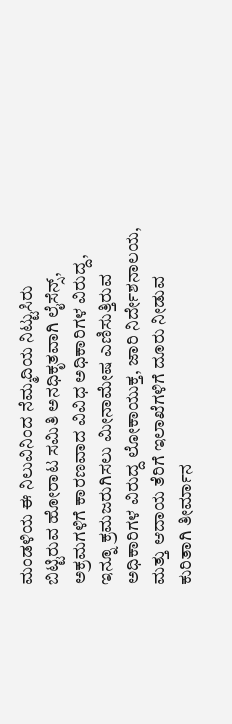ಮಂಡಳಿಯ ಈ ನಿಲುವಿನಿಂದ ನೆಮ್ಮದಿಯ ನಿಟ್ಟುಸಿರು ಬಿಟ್ಟಿರುವ ಹೋರಾಟ ಸಮಿತಿ ಅನಧಿಕೃತವಾಗಿ ಲೈಸೆನ್ಸ್, ಅಕ್ರಮಗಳಿಗೆ ಕಾರಣವಾದ ವಿವಿಧ ಅಧಿಕಾರಿಗಳ ವಿರುದ್ದ, ಇನ್ನೂ ಕ್ರಮಜರುಗಿಸಲು ಮೀನಾಮೇಷ ಎಣಿಸುತ್ತಿರುವ ಅಧಿಕಾರಿಗಳ ವಿರುದ್ದ ಲೋಕಾಯುಕ್ತ, ಜಾರಿ ನಿರ್ದೇಶನಾಲಯ, ಮತ್ತು ಆದಾಯ ತೆರಿಗೆ ಇಲಾಖೆಗಳಿಗೆ ದೂರು ನೀಡುವ ಕುರಿತಾಗಿ ತೀರ್ಮಾನ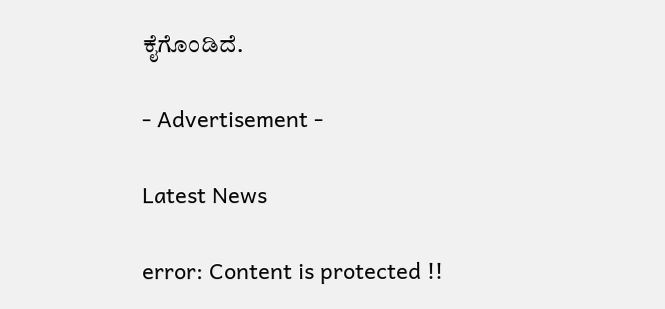ಕೈಗೊಂಡಿದೆ.

- Advertisement -

Latest News

error: Content is protected !!